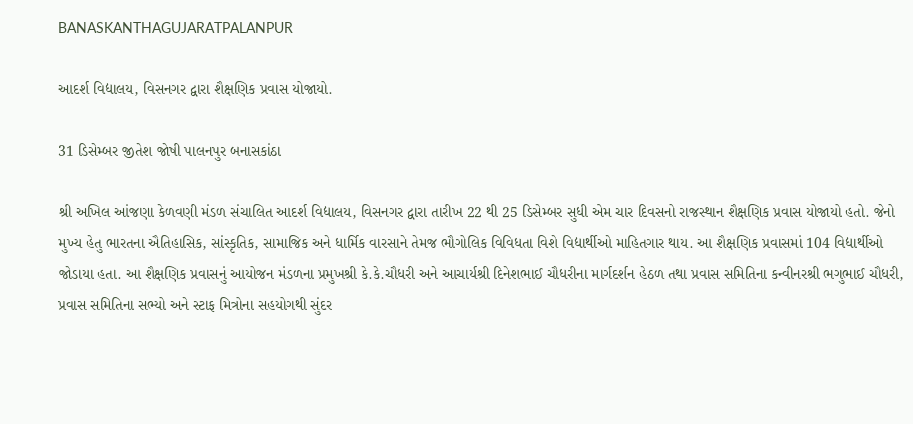BANASKANTHAGUJARATPALANPUR

આદર્શ વિદ્યાલય, વિસનગર દ્વારા શૈક્ષણિક પ્રવાસ યોજાયો.

31 ડિસેમ્બર જીતેશ જોષી પાલનપુર બનાસકાંઠા

શ્રી અખિલ આંજણા કેળવણી મંડળ સંચાલિત આદર્શ વિદ્યાલય, વિસનગર દ્વારા તારીખ 22 થી 25 ડિસેમ્બર સુધી એમ ચાર દિવસનો રાજસ્થાન શૈક્ષણિક પ્રવાસ યોજાયો હતો. જેનો મુખ્ય હેતુ ભારતના ઐતિહાસિક, સાંસ્કૃતિક, સામાજિક અને ધાર્મિક વારસાને તેમજ ભૌગોલિક વિવિધતા વિશે વિદ્યાર્થીઓ માહિતગાર થાય. આ શૈક્ષણિક પ્રવાસમાં 104 વિદ્યાર્થીઓ જોડાયા હતા. આ શૈક્ષણિક પ્રવાસનું આયોજન મંડળના પ્રમુખશ્રી કે.કે.ચૌધરી અને આચાર્યશ્રી દિનેશભાઈ ચૌધરીના માર્ગદર્શન હેઠળ તથા પ્રવાસ સમિતિના કન્વીનરશ્રી ભગુભાઈ ચૌધરી, પ્રવાસ સમિતિના સભ્યો અને સ્ટાફ મિત્રોના સહયોગથી સુંદર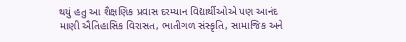થયું હતુ આ શૈક્ષણિક પ્રવાસ દરમ્યાન વિદ્યાર્થીઓએ પણ આનંદ માણી ઐતિહાસિક વિરાસત, ભાતીગળ સંસ્કૃતિ, સામાજિક અને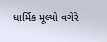ધાર્મિક મૂલ્યો વગેરે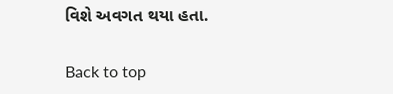વિશે અવગત થયા હતા.

Back to top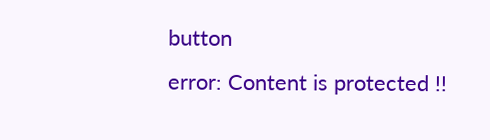button
error: Content is protected !!